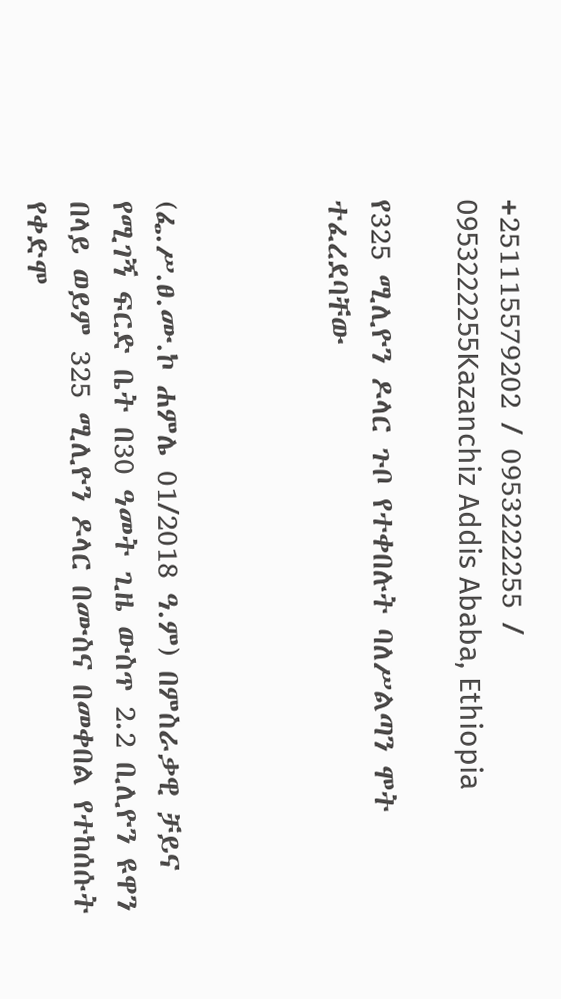+251115579202 / 0953222255 / 0953222255Kazanchiz Addis Ababa, Ethiopia

የ325 ሚሊዮን ዶላር ጉቦ የተቀበሉት ባለሥልጣን ሞት ተፈረደባቸው



(ፌ.ሥ.ፀ.ሙ.ኮ ሐምሌ 01/2018 ዓ.ም) በምስራቃዊ ቻይና የሚገኝ ፍርድ ቤት በ30 ዓመት ጊዜ ውስጥ 2.2 ቢሊዮን ዩዋን በላይ ወይም 325 ሚሊዮን ዶላር በሙስና በመቀበል የተከሰሱት የቀድሞ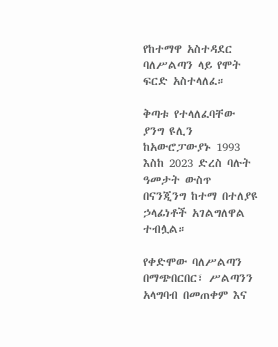የከተማዋ አስተዳደር ባለሥልጣን ላይ የሞት ፍርድ አስተላለፈ።

ቅጣቱ የተላለፈባቸው ያንግ ዩሊን ከአውሮፓውያኑ 1993 እስከ 2023 ድረስ ባሉት ዓመታት ውስጥ በናንጂንግ ከተማ በተለያዩ ኃላፊነቶች አገልግለዋል ተብሏል።

የቀድሞው ባለሥልጣን በማጭበርበር፣ ሥልጣንን አላግባብ በመጠቀም እና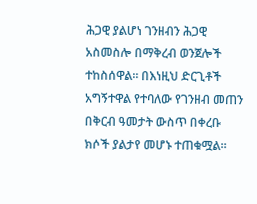ሕጋዊ ያልሆነ ገንዘብን ሕጋዊ አስመስሎ በማቅረብ ወንጀሎች ተከስሰዋል። በእነዚህ ድርጊቶች አግኝተዋል የተባለው የገንዘብ መጠን በቅርብ ዓመታት ውስጥ በቀረቡ ክሶች ያልታየ መሆኑ ተጠቁሟል።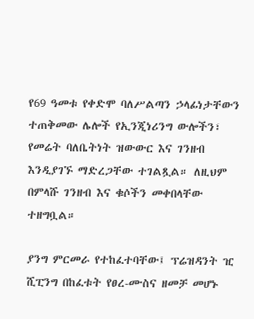የ69 ዓመቱ የቀድሞ ባለሥልጣን ኃላፊነታቸውን ተጠቅመው ሌሎች የኢንጂነሪንግ ውሎችን፣ የመሬት ባለቤትነት ዝውውር እና ገንዘብ እንዲያገኙ ማድረጋቸው ተገልጿል። ለዚህም በምላሹ ገንዘብ እና ቁሶችን መቀበላቸው ተዘግቧል።

ያንግ ምርመራ የተከፈተባቸው፤ ፕሬዝዳንት ዢ ሺፒንግ በከፈቱት የፀረ-ሙስና ዘመቻ መሆኑ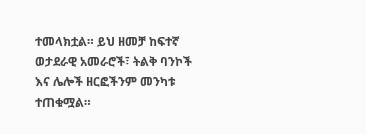ተመላክቷል። ይህ ዘመቻ ከፍተኛ ወታደራዊ አመራሮች፣ ትልቅ ባንኮች እና ሌሎች ዘርፎችንም መንካቱ ተጠቁሟል።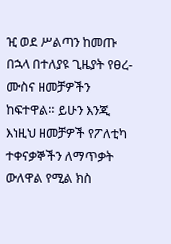ዢ ወደ ሥልጣን ከመጡ በኋላ በተለያዩ ጊዜያት የፀረ-ሙስና ዘመቻዎችን ከፍተዋል። ይሁን እንጂ እነዚህ ዘመቻዎች የፖለቲካ ተቀናቃኞችን ለማጥቃት ውለዋል የሚል ክስ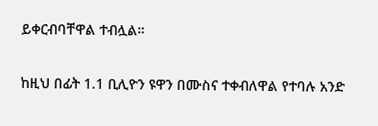ይቀርብባቸዋል ተብሏል።

ከዚህ በፊት 1.1 ቢሊዮን ዩዋን በሙስና ተቀብለዋል የተባሉ አንድ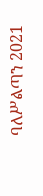ባለሥልጣን 2021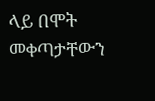ላይ በሞት መቀጣታቸውን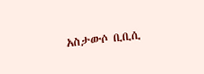አስታውሶ ቢቢሲ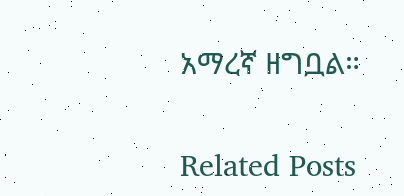አማረኛ ዘግቧል።

Related Posts